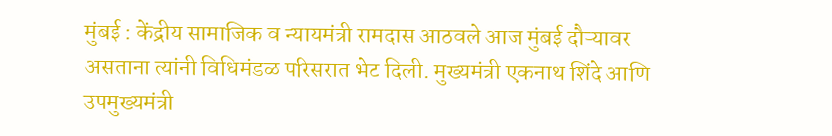मुंबई : केंद्रीय सामाजिक व न्यायमंत्री रामदास आठवले आज मुंबई दौऱ्यावर असताना त्यांनी विधिमंडळ परिसरात भेट दिली. मुख्यमंत्री एकनाथ शिंदे आणि उपमुख्यमंत्री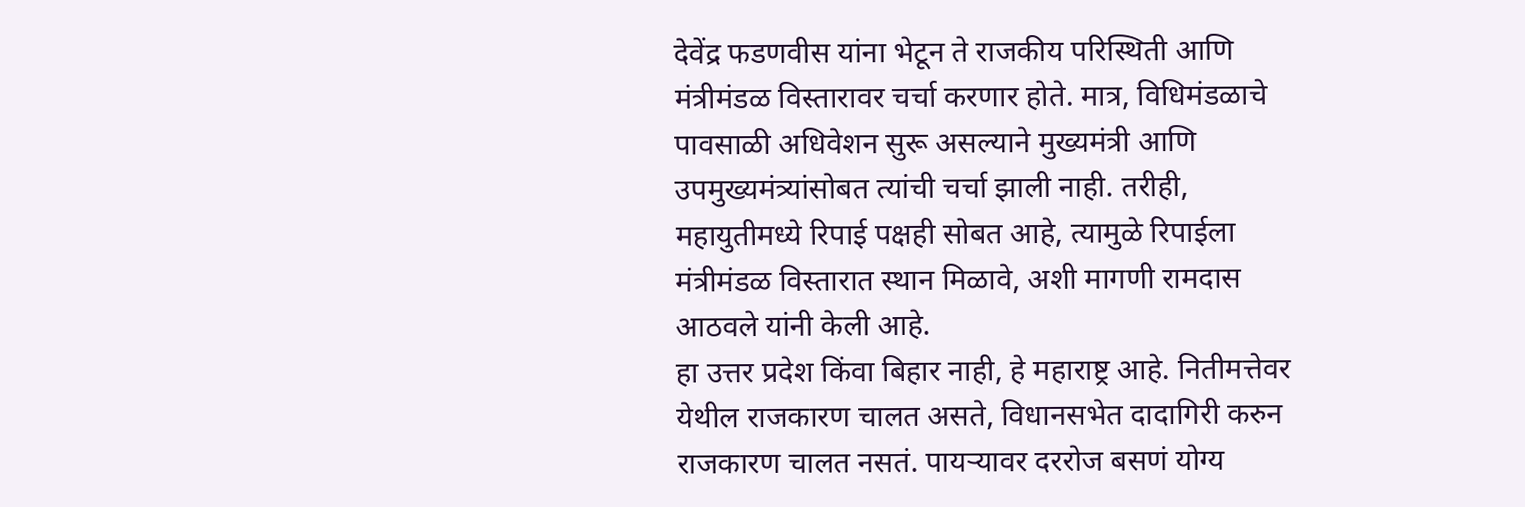देवेंद्र फडणवीस यांना भेटून ते राजकीय परिस्थिती आणि मंत्रीमंडळ विस्तारावर चर्चा करणार होते. मात्र, विधिमंडळाचे पावसाळी अधिवेशन सुरू असल्याने मुख्यमंत्री आणि उपमुख्यमंत्र्यांसोबत त्यांची चर्चा झाली नाही. तरीही, महायुतीमध्ये रिपाई पक्षही सोबत आहे, त्यामुळे रिपाईला मंत्रीमंडळ विस्तारात स्थान मिळावे, अशी मागणी रामदास आठवले यांनी केली आहे.
हा उत्तर प्रदेश किंवा बिहार नाही, हे महाराष्ट्र आहे. नितीमत्तेवर येथील राजकारण चालत असते, विधानसभेत दादागिरी करुन राजकारण चालत नसतं. पायऱ्यावर दररोज बसणं योग्य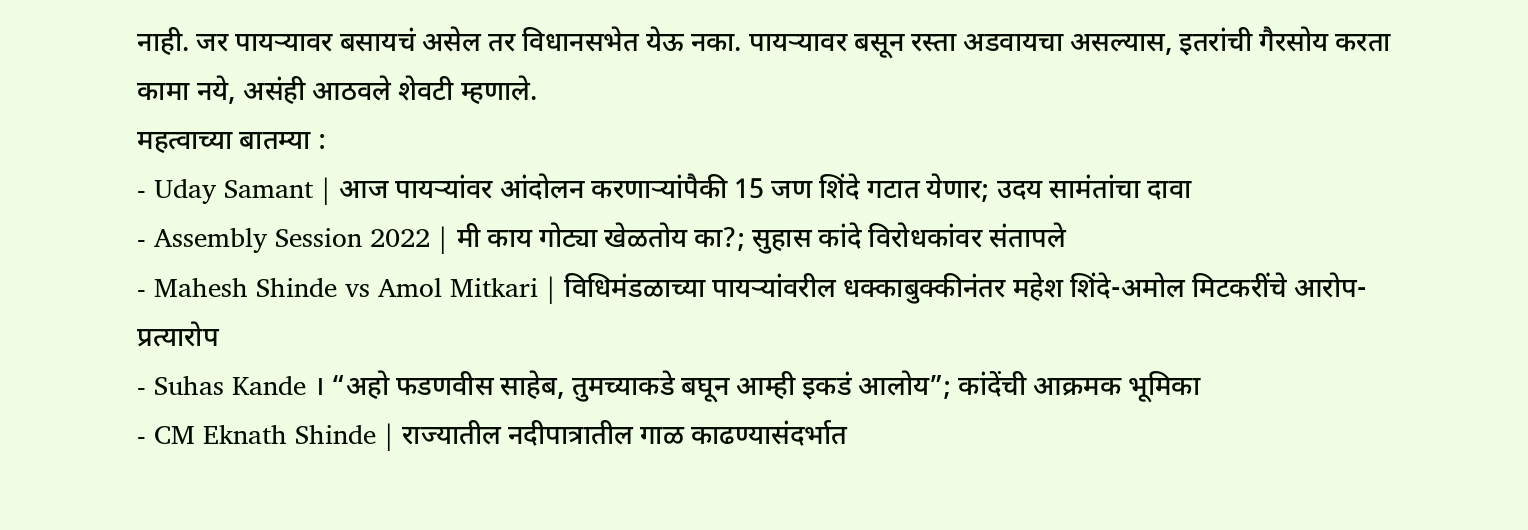नाही. जर पायऱ्यावर बसायचं असेल तर विधानसभेत येऊ नका. पायऱ्यावर बसून रस्ता अडवायचा असल्यास, इतरांची गैरसोय करता कामा नये, असंही आठवले शेवटी म्हणाले.
महत्वाच्या बातम्या :
- Uday Samant | आज पायऱ्यांवर आंदोलन करणाऱ्यांपैकी 15 जण शिंदे गटात येणार; उदय सामंतांचा दावा
- Assembly Session 2022 | मी काय गोट्या खेळतोय का?; सुहास कांदे विरोधकांवर संतापले
- Mahesh Shinde vs Amol Mitkari | विधिमंडळाच्या पायऱ्यांवरील धक्काबुक्कीनंतर महेश शिंदे-अमोल मिटकरींचे आरोप-प्रत्यारोप
- Suhas Kande । “अहो फडणवीस साहेब, तुमच्याकडे बघून आम्ही इकडं आलोय”; कांदेंची आक्रमक भूमिका
- CM Eknath Shinde | राज्यातील नदीपात्रातील गाळ काढण्यासंदर्भात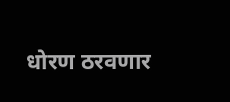धोरण ठरवणार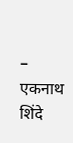– एकनाथ शिंदे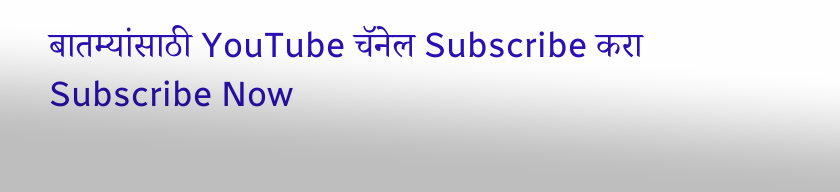बातम्यांसाठी YouTube चॅनेल Subscribe करा
Subscribe Now